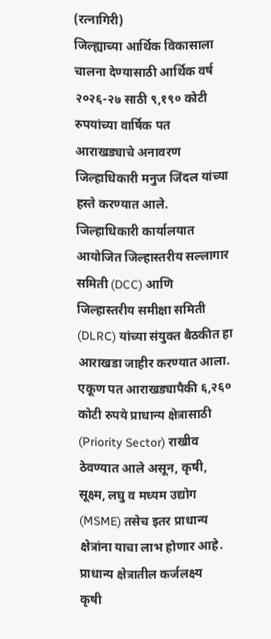(रत्नागिरी)
जिल्ह्याच्या आर्थिक विकासाला चालना देण्यासाठी आर्थिक वर्ष २०२६-२७ साठी ९,१९० कोटी रुपयांच्या वार्षिक पत आराखड्याचे अनावरण जिल्हाधिकारी मनुज जिंदल यांच्या हस्ते करण्यात आले. जिल्हाधिकारी कार्यालयात आयोजित जिल्हास्तरीय सल्लागार समिती (DCC) आणि जिल्हास्तरीय समीक्षा समिती (DLRC) यांच्या संयुक्त बैठकीत हा आराखडा जाहीर करण्यात आला.
एकूण पत आराखड्यापैकी ६,२६० कोटी रुपये प्राधान्य क्षेत्रासाठी (Priority Sector) राखीव ठेवण्यात आले असून, कृषी, सूक्ष्म, लघु व मध्यम उद्योग (MSME) तसेच इतर प्राधान्य क्षेत्रांना याचा लाभ होणार आहे.
प्राधान्य क्षेत्रातील कर्जलक्ष्य
कृषी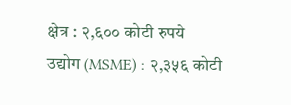क्षेत्र : २,६०० कोटी रुपये
उद्योग (MSME) : २,३५६ कोटी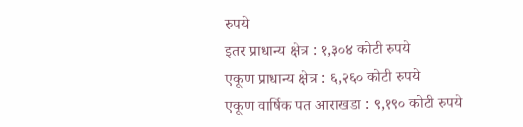रुपये
इतर प्राधान्य क्षेत्र : १,३०४ कोटी रुपये
एकूण प्राधान्य क्षेत्र : ६,२६० कोटी रुपये
एकूण वार्षिक पत आराखडा : ९,१९० कोटी रुपये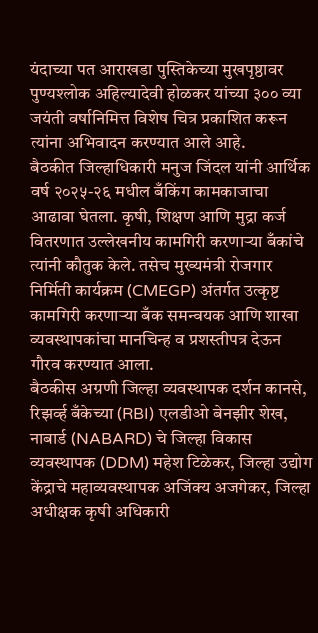यंदाच्या पत आराखडा पुस्तिकेच्या मुखपृष्ठावर पुण्यश्लोक अहिल्यादेवी होळकर यांच्या ३०० व्या जयंती वर्षानिमित्त विशेष चित्र प्रकाशित करून त्यांना अभिवादन करण्यात आले आहे.
बैठकीत जिल्हाधिकारी मनुज जिंदल यांनी आर्थिक वर्ष २०२५-२६ मधील बँकिंग कामकाजाचा आढावा घेतला. कृषी, शिक्षण आणि मुद्रा कर्ज वितरणात उल्लेखनीय कामगिरी करणाऱ्या बँकांचे त्यांनी कौतुक केले. तसेच मुख्यमंत्री रोजगार निर्मिती कार्यक्रम (CMEGP) अंतर्गत उत्कृष्ट कामगिरी करणाऱ्या बँक समन्वयक आणि शाखा व्यवस्थापकांचा मानचिन्ह व प्रशस्तीपत्र देऊन गौरव करण्यात आला.
बैठकीस अग्रणी जिल्हा व्यवस्थापक दर्शन कानसे, रिझर्व्ह बँकेच्या (RBI) एलडीओ बेनझीर शेख, नाबार्ड (NABARD) चे जिल्हा विकास व्यवस्थापक (DDM) महेश टिळेकर, जिल्हा उद्योग केंद्राचे महाव्यवस्थापक अजिंक्य अजगेकर, जिल्हा अधीक्षक कृषी अधिकारी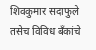शिवकुमार सदाफुले तसेच विविध बँकांचे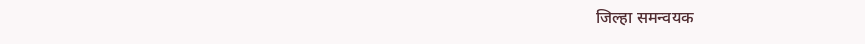जिल्हा समन्वयक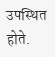उपस्थित होते.